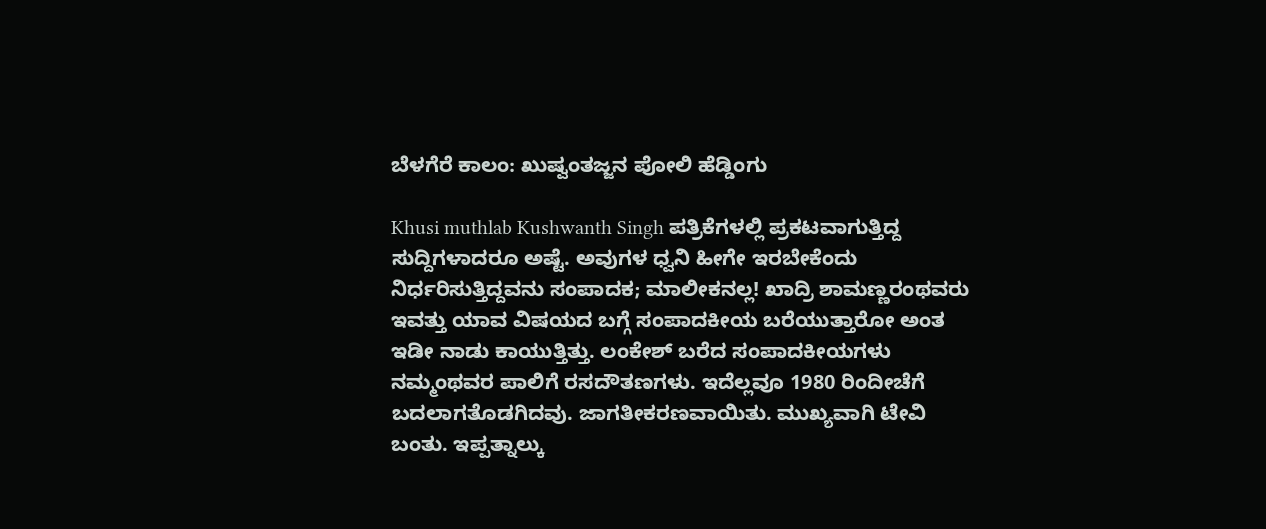ಬೆಳಗೆರೆ ಕಾಲಂ: ಖುಷ್ವಂತಜ್ಜನ ಪೋಲಿ ಹೆಡ್ಡಿಂಗು

Khusi muthlab Kushwanth Singh ಪತ್ರಿಕೆಗಳಲ್ಲಿ ಪ್ರಕಟವಾಗುತ್ತಿದ್ದ ಸುದ್ದಿಗಳಾದರೂ ಅಷ್ಟೆ. ಅವುಗಳ ಧ್ವನಿ ಹೀಗೇ ಇರಬೇಕೆಂದು ನಿರ್ಧರಿಸುತ್ತಿದ್ದವನು ಸಂಪಾದಕ; ಮಾಲೀಕನಲ್ಲ! ಖಾದ್ರಿ ಶಾಮಣ್ಣರಂಥವರು ಇವತ್ತು ಯಾವ ವಿಷಯದ ಬಗ್ಗೆ ಸಂಪಾದಕೀಯ ಬರೆಯುತ್ತಾರೋ ಅಂತ ಇಡೀ ನಾಡು ಕಾಯುತ್ತಿತ್ತು. ಲಂಕೇಶ್ ಬರೆದ ಸಂಪಾದಕೀಯಗಳು ನಮ್ಮಂಥವರ ಪಾಲಿಗೆ ರಸದೌತಣಗಳು. ಇದೆಲ್ಲವೂ 1980 ರಿಂದೀಚೆಗೆ ಬದಲಾಗತೊಡಗಿದವು. ಜಾಗತೀಕರಣವಾಯಿತು. ಮುಖ್ಯವಾಗಿ ಟೇವಿ ಬಂತು. ಇಪ್ಪತ್ನಾಲ್ಕು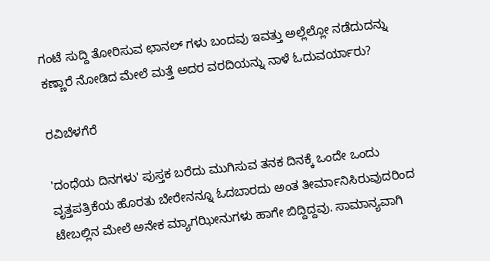ಗಂಟೆ ಸುದ್ದಿ ತೋರಿಸುವ ಛಾನಲ್ ಗಳು ಬಂದವು ಇವತ್ತು ಅಲ್ಲೆಲ್ಲೋ ನಡೆದುದನ್ನು ಕಣ್ಣಾರೆ ನೋಡಿದ ಮೇಲೆ ಮತ್ತೆ ಅದರ ವರದಿಯನ್ನು ನಾಳೆ ಓದುವರ್ಯಾರು?

ರವಿಬೆಳಗೆರೆ

'ದಂಧೆಯ ದಿನಗಳು' ಪುಸ್ತಕ ಬರೆದು ಮುಗಿಸುವ ತನಕ ದಿನಕ್ಕೆ ಒಂದೇ ಒಂದು ವೃತ್ತಪತ್ರಿಕೆಯ ಹೊರತು ಬೇರೇನನ್ನೂ ಓದಬಾರದು ಅಂತ ತೀರ್ಮಾನಿಸಿರುವುದರಿಂದ ಟೇಬಲ್ಲಿನ ಮೇಲೆ ಅನೇಕ ಮ್ಯಾಗಝೀನುಗಳು ಹಾಗೇ ಬಿದ್ದಿದ್ದವು. ಸಾಮಾನ್ಯವಾಗಿ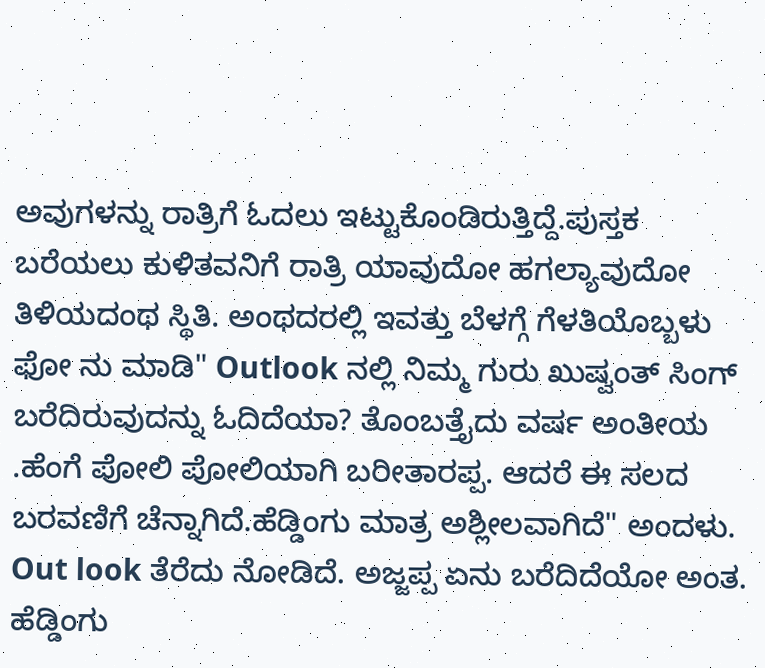ಅವುಗಳನ್ನು ರಾತ್ರಿಗೆ ಓದಲು ಇಟ್ಟುಕೊಂಡಿರುತ್ತಿದ್ದೆ.ಪುಸ್ತಕ ಬರೆಯಲು ಕುಳಿತವನಿಗೆ ರಾತ್ರಿ ಯಾವುದೋ ಹಗಲ್ಯಾವುದೋ ತಿಳಿಯದಂಥ ಸ್ಥಿತಿ. ಅಂಥದರಲ್ಲಿ ಇವತ್ತು ಬೆಳಗ್ಗೆ ಗೆಳತಿಯೊಬ್ಬಳು ಫೋ ನು ಮಾಡಿ" Outlook ನಲ್ಲಿ ನಿಮ್ಮ ಗುರು ಖುಷ್ವಂತ್ ಸಿಂಗ್ ಬರೆದಿರುವುದನ್ನು ಓದಿದೆಯಾ? ತೊಂಬತ್ತೈದು ವರ್ಷ ಅಂತೀಯ .ಹೆಂಗೆ ಪೋಲಿ ಪೋಲಿಯಾಗಿ ಬರೀತಾರಪ್ಪ. ಆದರೆ ಈ ಸಲದ ಬರವಣಿಗೆ ಚೆನ್ನಾಗಿದೆ.ಹೆಡ್ಡಿಂಗು ಮಾತ್ರ ಅಶ್ಲೀಲವಾಗಿದೆ" ಅಂದಳು. Out look ತೆರೆದು ನೋಡಿದೆ. ಅಜ್ಜಪ್ಪ ಏನು ಬರೆದಿದೆಯೋ ಅಂತ. ಹೆಡ್ಡಿಂಗು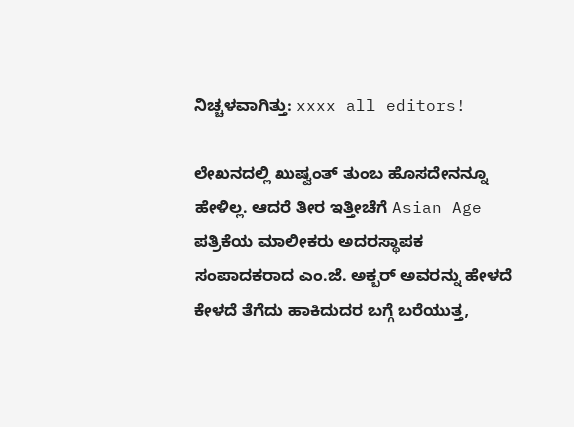ನಿಚ್ಚಳವಾಗಿತ್ತು: xxxx all editors!

ಲೇಖನದಲ್ಲಿ ಖುಷ್ವಂತ್ ತುಂಬ ಹೊಸದೇನನ್ನೂ ಹೇಳಿಲ್ಲ. ಆದರೆ ತೀರ ಇತ್ತೀಚೆಗೆ Asian Age ಪತ್ರಿಕೆಯ ಮಾಲೀಕರು ಅದರಸ್ಥಾಪಕ ಸಂಪಾದಕರಾದ ಎಂ.ಜೆ. ಅಕ್ಬರ್ ಅವರನ್ನು ಹೇಳದೆ ಕೇಳದೆ ತೆಗೆದು ಹಾಕಿದುದರ ಬಗ್ಗೆ ಬರೆಯುತ್ತ,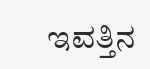ಇವತ್ತಿನ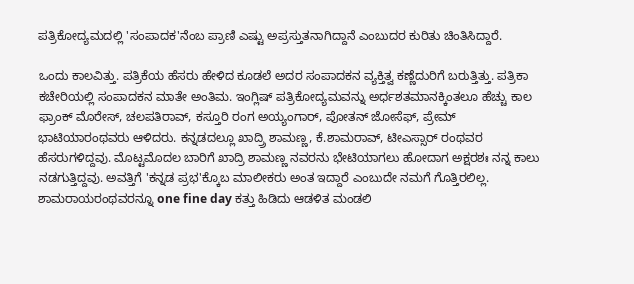ಪತ್ರಿಕೋದ್ಯಮದಲ್ಲಿ 'ಸಂಪಾದಕ'ನೆಂಬ ಪ್ರಾಣಿ ಎಷ್ಟು ಅಪ್ರಸ್ತುತನಾಗಿದ್ದಾನೆ ಎಂಬುದರ ಕುರಿತು ಚಿಂತಿಸಿದ್ದಾರೆ.

ಒಂದು ಕಾಲವಿತ್ತು. ಪತ್ರಿಕೆಯ ಹೆಸರು ಹೇಳಿದ ಕೂಡಲೆ ಅದರ ಸಂಪಾದಕನ ವ್ಯಕ್ತಿತ್ವ ಕಣ್ಣೆದುರಿಗೆ ಬರುತ್ತಿತ್ತು. ಪತ್ರಿಕಾ ಕಚೇರಿಯಲ್ಲಿ ಸಂಪಾದಕನ ಮಾತೇ ಅಂತಿಮ. ಇಂಗ್ಲಿಷ್ ಪತ್ರಿಕೋದ್ಯಮವನ್ನು ಅರ್ಧಶತಮಾನಕ್ಕಿಂತಲೂ ಹೆಚ್ಚು ಕಾಲ ಫ್ರಾಂಕ್ ಮೊರೇಸ್, ಚಲಪತಿರಾವ್, ಕಸ್ತೂರಿ ರಂಗ ಅಯ್ಯಂಗಾರ್, ಪೋತನ್ ಜೋಸೆಫ್, ಪ್ರೇಮ್ ಭಾಟಿಯಾರಂಥವರು ಆಳಿದರು. ಕನ್ನಡದಲ್ಲೂ ಖಾದ್ರ್ರಿ ಶಾಮಣ್ಣ, ಕೆ.ಶಾಮರಾವ್, ಟೀಎಸ್ಸಾರ್ ರಂಥವರ ಹೆಸರುಗಳಿದ್ದವು. ಮೊಟ್ಟಮೊದಲ ಬಾರಿಗೆ ಖಾದ್ರಿ ಶಾಮಣ್ಣ ನವರನು ಭೇಟಿಯಾಗಲು ಹೋದಾಗ ಅಕ್ಷರಶಃ ನನ್ನ ಕಾಲು ನಡಗುತ್ತಿದ್ದವು. ಅವತ್ತಿಗೆ 'ಕನ್ನಡ ಪ್ರಭ'ಕ್ಕೊಬ ಮಾಲೀಕರು ಅಂತ ಇದ್ದಾರೆ ಎಂಬುದೇ ನಮಗೆ ಗೊತ್ತಿರಲಿಲ್ಲ. ಶಾಮರಾಯರಂಥವರನ್ನೂ one fine day ಕತ್ತು ಹಿಡಿದು ಆಡಳಿತ ಮಂಡಲಿ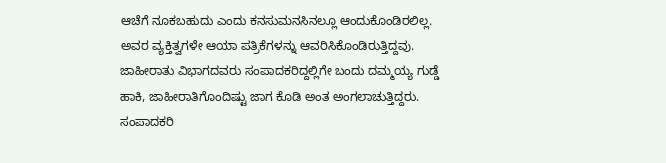ಆಚೆಗೆ ನೂಕಬಹುದು ಎಂದು ಕನಸುಮನಸಿನಲ್ಲೂ ಆಂದುಕೊಂಡಿರಲಿಲ್ಲ. ಅವರ ವ್ಯಕ್ತಿತ್ವಗಳೇ ಆಯಾ ಪತ್ರಿಕೆಗಳನ್ನು ಆವರಿಸಿಕೊಂಡಿರುತ್ತಿದ್ದವು. ಜಾಹೀರಾತು ವಿಭಾಗದವರು ಸಂಪಾದಕರಿದ್ದಲ್ಲಿಗೇ ಬಂದು ದಮ್ಮಯ್ಯ ಗುಡ್ಡೆ ಹಾಕಿ, ಜಾಹೀರಾತಿಗೊಂದಿಷ್ಟು ಜಾಗ ಕೊಡಿ ಅಂತ ಅಂಗಲಾಚುತ್ತಿದ್ದರು. ಸಂಪಾದಕರಿ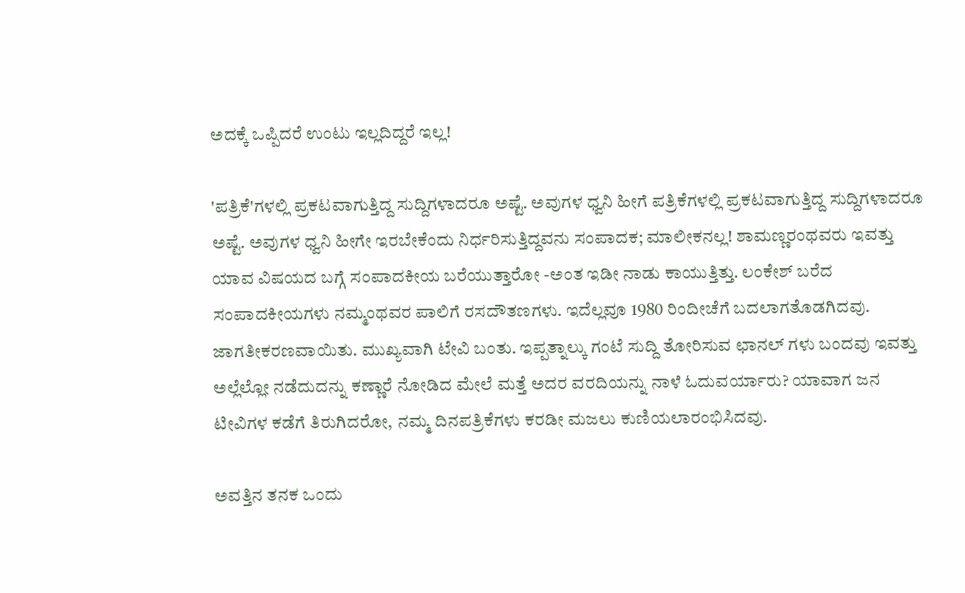ಅದಕ್ಕೆ ಒಪ್ಪಿದರೆ ಉಂಟು ಇಲ್ಲದಿದ್ದರೆ ಇಲ್ಲ!

'ಪತ್ರಿಕೆ'ಗಳಲ್ಲಿ ಪ್ರಕಟವಾಗುತ್ತಿದ್ದ ಸುದ್ದಿಗಳಾದರೂ ಅಷ್ಟೆ. ಅವುಗಳ ಧ್ವನಿ ಹೀಗೆ ಪತ್ರಿಕೆಗಳಲ್ಲಿ ಪ್ರಕಟವಾಗುತ್ತಿದ್ದ ಸುದ್ದಿಗಳಾದರೂ ಅಷ್ಟೆ. ಅವುಗಳ ಧ್ವನಿ ಹೀಗೇ ಇರಬೇಕೆಂದು ನಿರ್ಧರಿಸುತ್ತಿದ್ದವನು ಸಂಪಾದಕ; ಮಾಲೀಕನಲ್ಲ! ಶಾಮಣ್ಣರಂಥವರು ಇವತ್ತು ಯಾವ ವಿಷಯದ ಬಗ್ಗೆ ಸಂಪಾದಕೀಯ ಬರೆಯುತ್ತಾರೋ -ಅಂತ ಇಡೀ ನಾಡು ಕಾಯುತ್ತಿತ್ತು. ಲಂಕೇಶ್ ಬರೆದ ಸಂಪಾದಕೀಯಗಳು ನಮ್ಮಂಥವರ ಪಾಲಿಗೆ ರಸದೌತಣಗಳು. ಇದೆಲ್ಲವೂ 1980 ರಿಂದೀಚೆಗೆ ಬದಲಾಗತೊಡಗಿದವು. ಜಾಗತೀಕರಣವಾಯಿತು. ಮುಖ್ಯವಾಗಿ ಟೇವಿ ಬಂತು. ಇಪ್ಪತ್ನಾಲ್ಕು ಗಂಟೆ ಸುದ್ದಿ ತೋರಿಸುವ ಛಾನಲ್ ಗಳು ಬಂದವು ಇವತ್ತು ಅಲ್ಲೆಲ್ಲೋ ನಡೆದುದನ್ನು ಕಣ್ಣಾರೆ ನೋಡಿದ ಮೇಲೆ ಮತ್ತೆ ಅದರ ವರದಿಯನ್ನು ನಾಳೆ ಓದುವರ್ಯಾರು? ಯಾವಾಗ ಜನ ಟೀವಿಗಳ ಕಡೆಗೆ ತಿರುಗಿದರೋ, ನಮ್ಮ ದಿನಪತ್ರಿಕೆಗಳು ಕರಡೀ ಮಜಲು ಕುಣಿಯಲಾರಂಭಿಸಿದವು.

ಅವತ್ತಿನ ತನಕ ಒಂದು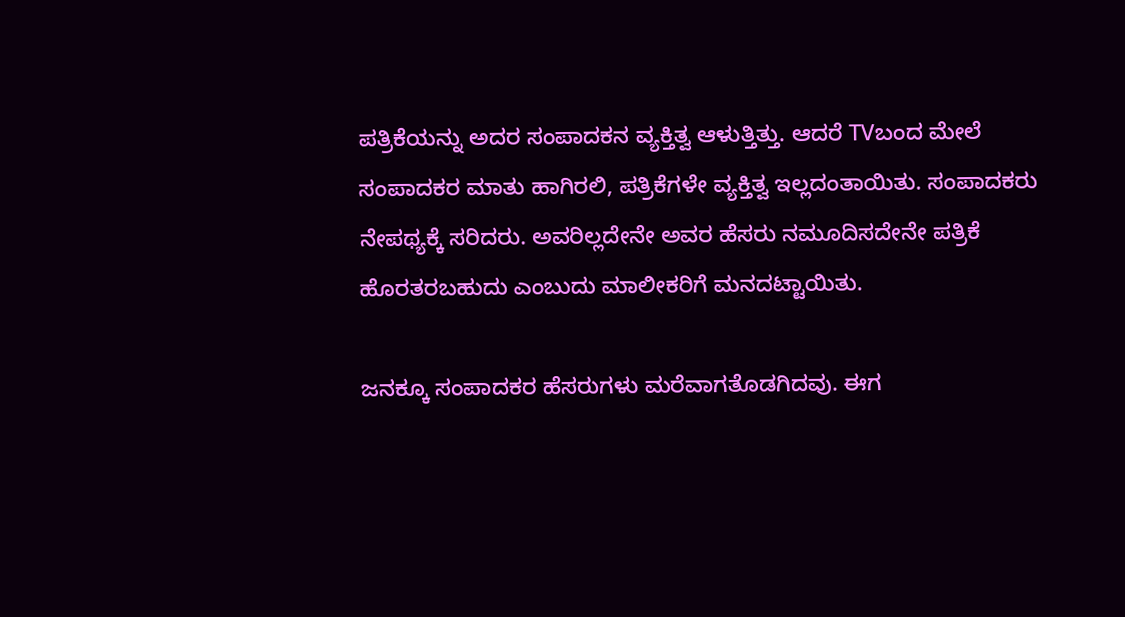ಪತ್ರಿಕೆಯನ್ನು ಅದರ ಸಂಪಾದಕನ ವ್ಯಕ್ತಿತ್ವ ಆಳುತ್ತಿತ್ತು. ಆದರೆ TVಬಂದ ಮೇಲೆ ಸಂಪಾದಕರ ಮಾತು ಹಾಗಿರಲಿ, ಪತ್ರಿಕೆಗಳೇ ವ್ಯಕ್ತಿತ್ವ ಇಲ್ಲದಂತಾಯಿತು. ಸಂಪಾದಕರು ನೇಪಥ್ಯಕ್ಕೆ ಸರಿದರು. ಅವರಿಲ್ಲದೇನೇ ಅವರ ಹೆಸರು ನಮೂದಿಸದೇನೇ ಪತ್ರಿಕೆ ಹೊರತರಬಹುದು ಎಂಬುದು ಮಾಲೀಕರಿಗೆ ಮನದಟ್ಟಾಯಿತು.

ಜನಕ್ಕೂ ಸಂಪಾದಕರ ಹೆಸರುಗಳು ಮರೆವಾಗತೊಡಗಿದವು. ಈಗ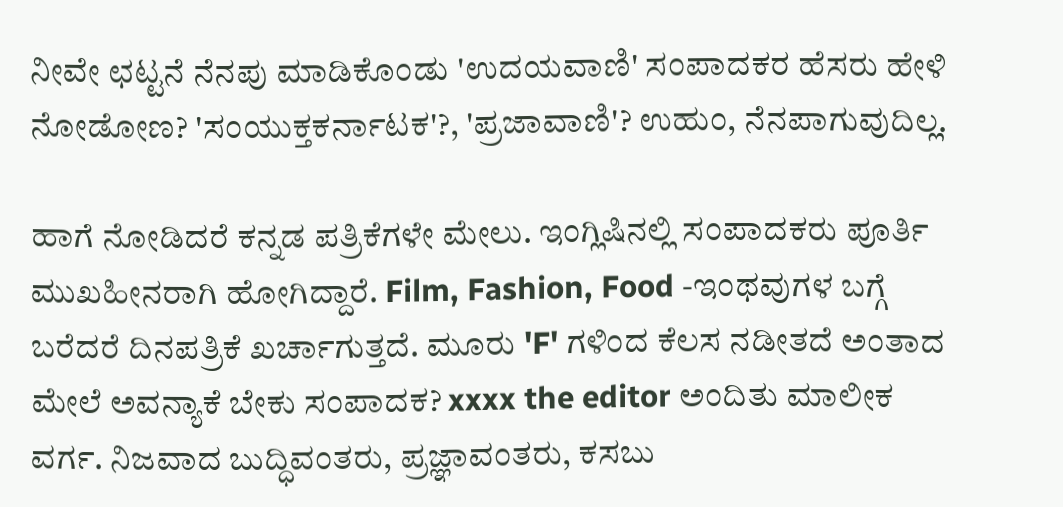ನೀವೇ ಛಟ್ಟನೆ ನೆನಪು ಮಾಡಿಕೊಂಡು 'ಉದಯವಾಣಿ' ಸಂಪಾದಕರ ಹೆಸರು ಹೇಳಿ ನೋಡೋಣ? 'ಸಂಯುಕ್ತಕರ್ನಾಟಕ'?, 'ಪ್ರಜಾವಾಣಿ'? ಉಹುಂ, ನೆನಪಾಗುವುದಿಲ್ಲ.

ಹಾಗೆ ನೋಡಿದರೆ ಕನ್ನಡ ಪತ್ರಿಕೆಗಳೇ ಮೇಲು. ಇಂಗ್ಲಿಷಿನಲ್ಲಿ ಸಂಪಾದಕರು ಪೂರ್ತಿ ಮುಖಹೀನರಾಗಿ ಹೋಗಿದ್ದಾರೆ. Film, Fashion, Food -ಇಂಥವುಗಳ ಬಗ್ಗೆ ಬರೆದರೆ ದಿನಪತ್ರಿಕೆ ಖರ್ಚಾಗುತ್ತದೆ. ಮೂರು 'F' ಗಳಿಂದ ಕೆಲಸ ನಡೀತದೆ ಅಂತಾದ ಮೇಲೆ ಅವನ್ಯಾಕೆ ಬೇಕು ಸಂಪಾದಕ? xxxx the editor ಅಂದಿತು ಮಾಲೀಕ ವರ್ಗ. ನಿಜವಾದ ಬುದ್ಧಿವಂತರು, ಪ್ರಜ್ಞಾವಂತರು, ಕಸಬು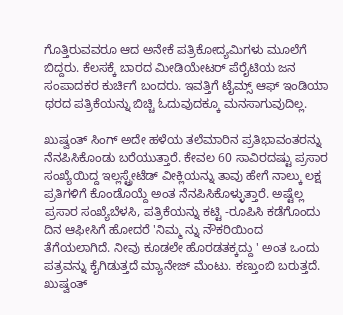ಗೊತ್ತಿರುವವರೂ ಆದ ಅನೇಕೆ ಪತ್ರಿಕೋದ್ಯಮಿಗಳು ಮೂಲೆಗೆ ಬಿದ್ದರು. ಕೆಲಸಕ್ಕೆ ಬಾರದ ಮೀಡಿಯೇಟರ್ ಪೆರೈಟಿಯ ಜನ ಸಂಪಾದಕರ ಕುರ್ಚಿಗೆ ಬಂದರು. ಇವತ್ತಿಗೆ ಟೈಮ್ಸ್ ಆಫ್ ಇಂಡಿಯಾ ಥರದ ಪತ್ರಿಕೆಯನ್ನು ಬಿಚ್ಚಿ ಓದುವುದಕ್ಕೂ ಮನಸಾಗುವುದಿಲ್ಲ.

ಖುಷ್ವಂತ್ ಸಿಂಗ್ ಅದೇ ಹಳೆಯ ತಲೆಮಾರಿನ ಪ್ರತಿಭಾವಂತರನ್ನು ನೆನಪಿಸಿಕೊಂಡು ಬರೆಯುತ್ತಾರೆ. ಕೇವಲ 60 ಸಾವಿರದಷ್ಟು ಪ್ರಸಾರ ಸಂಖ್ಯೆಯಿದ್ದ ಇಲ್ಲಸ್ಟ್ರೇಟೆಡ್ ವೀಕ್ಲಿಯನ್ನು ತಾವು ಹೇಗೆ ನಾಲ್ಕು ಲಕ್ಷ ಪ್ರತಿಗಳಿಗೆ ಕೊಂಡೊಯ್ದೆ ಅಂತ ನೆನಪಿಸಿಕೊಳ್ಳುತ್ತಾರೆ. ಅಷ್ಟೆಲ್ಲ ಪ್ರಸಾರ ಸಂಖ್ಯೆಬೆಳಸಿ, ಪತ್ರಿಕೆಯನ್ನು ಕಟ್ಟಿ -ರೂಪಿಸಿ ಕಡೆಗೊಂದು ದಿನ ಆಫೀಸಿಗೆ ಹೋದರೆ 'ನಿಮ್ಮ ನ್ನು ನೌಕರಿಯಿಂದ ತೆಗೆಯಲಾಗಿದೆ. ನೀವು ಕೂಡಲೇ ಹೊರಡತಕ್ಕದ್ದು ' ಅಂತ ಒಂದು ಪತ್ರವನ್ನು ಕೈಗಿಡುತ್ತದೆ ಮ್ಯಾನೇಜ್ ಮೆಂಟು. ಕಣ್ತುಂಬಿ ಬರುತ್ತದೆ. ಖುಷ್ವಂತ್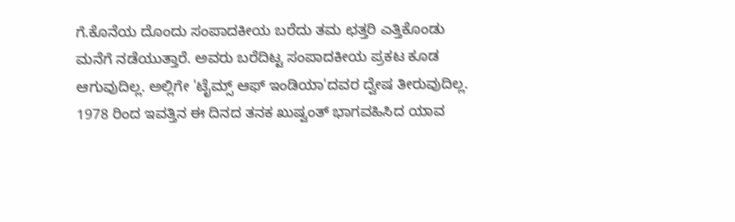ಗೆ.ಕೊನೆಯ ದೊಂದು ಸಂಪಾದಕೀಯ ಬರೆದು ತಮ ಛತ್ತರಿ ಎತ್ತಿಕೊಂಡು ಮನೆಗೆ ನಡೆಯುತ್ತಾರೆ. ಅವರು ಬರೆದಿಟ್ಟ ಸಂಪಾದಕೀಯ ಪ್ರಕಟ ಕೂಡ ಆಗುವುದಿಲ್ಲ. ಅಲ್ಲಿಗೇ 'ಟೈಮ್ಸ್ ಆಫ್ ಇಂಡಿಯಾ'ದವರ ದ್ವೇಷ ತೀರುವುದಿಲ್ಲ. 1978 ರಿಂದ ಇವತ್ತಿನ ಈ ದಿನದ ತನಕ ಖುಷ್ವಂತ್ ಭಾಗವಹಿಸಿದ ಯಾವ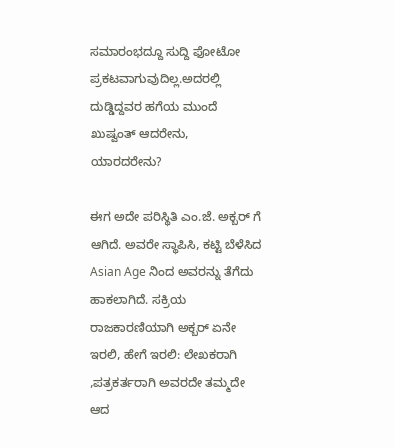ಸಮಾರಂಭದ್ದೂ ಸುದ್ದಿ ಫೋಟೋ ಪ್ರಕಟವಾಗುವುದಿಲ್ಲ.ಅದರಲ್ಲಿ ದುಡ್ಡಿದ್ದವರ ಹಗೆಯ ಮುಂದೆ ಖುಷ್ವಂತ್ ಆದರೇನು, ಯಾರದರೇನು?

ಈಗ ಅದೇ ಪರಿಸ್ಥಿತಿ ಎಂ.ಜೆ. ಅಕ್ಬರ್ ಗೆ ಆಗಿದೆ. ಅವರೇ ಸ್ಥಾಪಿಸಿ, ಕಟ್ಟಿ ಬೆಳೆಸಿದ Asian Age ನಿಂದ ಅವರನ್ನು ತೆಗೆದು ಹಾಕಲಾಗಿದೆ. ಸಕ್ರಿಯ ರಾಜಕಾರಣಿಯಾಗಿ ಅಕ್ಬರ್ ಏನೇ ಇರಲಿ, ಹೇಗೆ ಇರಲಿ: ಲೇಖಕರಾಗಿ ,ಪತ್ರಕರ್ತರಾಗಿ ಅವರದೇ ತಮ್ಮದೇ ಆದ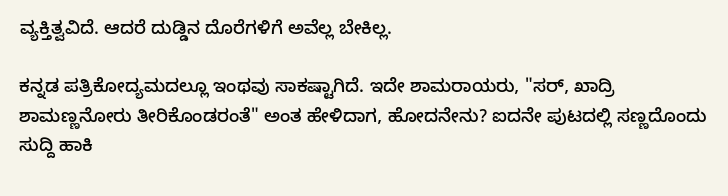ವ್ಯಕ್ತಿತ್ವವಿದೆ. ಆದರೆ ದುಡ್ಡಿನ ದೊರೆಗಳಿಗೆ ಅವೆಲ್ಲ ಬೇಕಿಲ್ಲ.

ಕನ್ನಡ ಪತ್ರಿಕೋದ್ಯಮದಲ್ಲೂ ಇಂಥವು ಸಾಕಷ್ಟಾಗಿದೆ. ಇದೇ ಶಾಮರಾಯರು, "ಸರ್, ಖಾದ್ರಿ ಶಾಮಣ್ಣನೋರು ತೀರಿಕೊಂಡರಂತೆ" ಅಂತ ಹೇಳಿದಾಗ, ಹೋದನೇನು? ಐದನೇ ಪುಟದಲ್ಲಿ ಸಣ್ಣದೊಂದು ಸುದ್ದಿ ಹಾಕಿ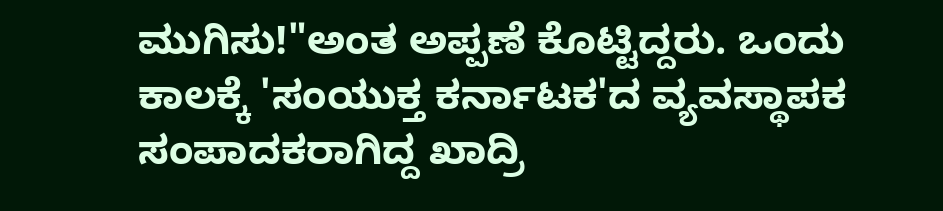ಮುಗಿಸು!"ಅಂತ ಅಪ್ಪಣೆ ಕೊಟ್ಟಿದ್ದರು. ಒಂದು ಕಾಲಕ್ಕೆ 'ಸಂಯುಕ್ತ ಕರ್ನಾಟಕ'ದ ವ್ಯವಸ್ಥಾಪಕ ಸಂಪಾದಕರಾಗಿದ್ದ ಖಾದ್ರಿ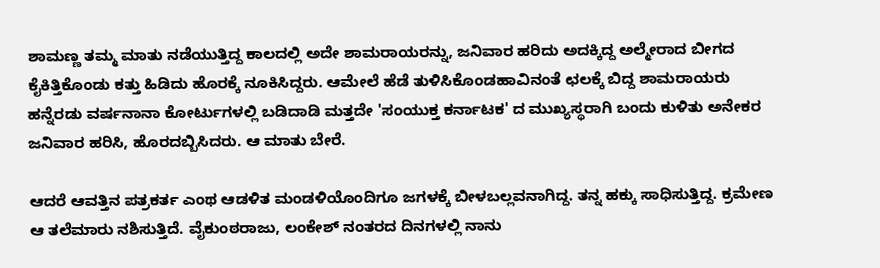ಶಾಮಣ್ಣ ತಮ್ಮ ಮಾತು ನಡೆಯುತ್ತಿದ್ದ ಕಾಲದಲ್ಲಿ ಅದೇ ಶಾಮರಾಯರನ್ನು, ಜನಿವಾರ ಹರಿದು ಅದಕ್ಕಿದ್ದ ಅಲ್ಮೇರಾದ ಬೀಗದ ಕೈಕಿತ್ತಿಕೊಂಡು ಕತ್ತು ಹಿಡಿದು ಹೊರಕ್ಕೆ ನೂಕಿಸಿದ್ದರು. ಆಮೇಲೆ ಹೆಡೆ ತುಳಿಸಿಕೊಂಡಹಾವಿನಂತೆ ಛಲಕ್ಕೆ ಬಿದ್ದ ಶಾಮರಾಯರು ಹನ್ನೆರಡು ವರ್ಷನಾನಾ ಕೋರ್ಟುಗಳಲ್ಲಿ ಬಡಿದಾಡಿ ಮತ್ತದೇ 'ಸಂಯುಕ್ತ ಕರ್ನಾಟಕ' ದ ಮುಖ್ಯಸ್ಥರಾಗಿ ಬಂದು ಕುಳಿತು ಅನೇಕರ ಜನಿವಾರ ಹರಿಸಿ, ಹೊರದಬ್ಬಿಸಿದರು. ಆ ಮಾತು ಬೇರೆ.

ಆದರೆ ಆವತ್ತಿನ ಪತ್ರಕರ್ತ ಎಂಥ ಆಡಳಿತ ಮಂಡಳಿಯೊಂದಿಗೂ ಜಗಳಕ್ಕೆ ಬೀಳಬಲ್ಲವನಾಗಿದ್ದ. ತನ್ನ ಹಕ್ಕು ಸಾಧಿಸುತ್ತಿದ್ದ. ಕ್ರಮೇಣ ಆ ತಲೆಮಾರು ನಶಿಸುತ್ತಿದೆ. ವೈಕುಂಠರಾಜು, ಲಂಕೇಶ್ ನಂತರದ ದಿನಗಳಲ್ಲಿ ನಾನು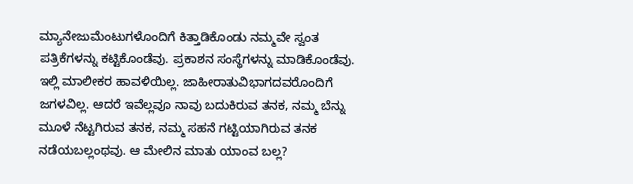ಮ್ಯಾನೇಜುಮೆಂಟುಗಳೊಂದಿಗೆ ಕಿತ್ತಾಡಿಕೊಂಡು ನಮ್ಮವೇ ಸ್ವಂತ ಪತ್ರಿಕೆಗಳನ್ನು ಕಟ್ಟಿಕೊಂಡೆವು. ಪ್ರಕಾಶನ ಸಂಸ್ಥೆಗಳನ್ನು ಮಾಡಿಕೊಂಡೆವು. ಇಲ್ಲಿ ಮಾಲೀಕರ ಹಾವಳಿಯಿಲ್ಲ. ಜಾಹೀರಾತುವಿಭಾಗದವರೊಂದಿಗೆ ಜಗಳವಿಲ್ಲ. ಆದರೆ ಇವೆಲ್ಲವೂ ನಾವು ಬದುಕಿರುವ ತನಕ, ನಮ್ಮ ಬೆನ್ನು ಮೂಳೆ ನೆಟ್ಟಗಿರುವ ತನಕ, ನಮ್ಮ ಸಹನೆ ಗಟ್ಟಿಯಾಗಿರುವ ತನಕ ನಡೆಯಬಲ್ಲಂಥವು. ಆ ಮೇಲಿನ ಮಾತು ಯಾಂವ ಬಲ್ಲ?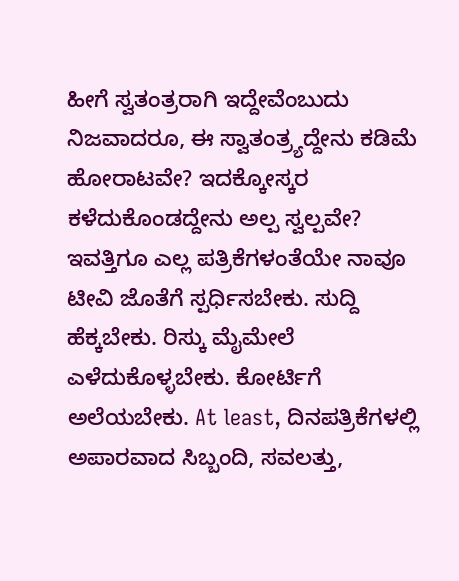ಹೀಗೆ ಸ್ವತಂತ್ರರಾಗಿ ಇದ್ದೇವೆಂಬುದು ನಿಜವಾದರೂ, ಈ ಸ್ವಾತಂತ್ರ್ಯದ್ದೇನು ಕಡಿಮೆ ಹೋರಾಟವೇ? ಇದಕ್ಕೋಸ್ಕರ ಕಳೆದುಕೊಂಡದ್ದೇನು ಅಲ್ಪ ಸ್ವಲ್ಪವೇ? ಇವತ್ತಿಗೂ ಎಲ್ಲ ಪತ್ರಿಕೆಗಳಂತೆಯೇ ನಾವೂ ಟೀವಿ ಜೊತೆಗೆ ಸ್ಪರ್ಧಿಸಬೇಕು. ಸುದ್ದಿ ಹೆಕ್ಕಬೇಕು. ರಿಸ್ಕು ಮೈಮೇಲೆ ಎಳೆದುಕೊಳ್ಳಬೇಕು. ಕೋರ್ಟಿಗೆ ಅಲೆಯಬೇಕು. At least, ದಿನಪತ್ರಿಕೆಗಳಲ್ಲಿ ಅಪಾರವಾದ ಸಿಬ್ಬಂದಿ, ಸವಲತ್ತು,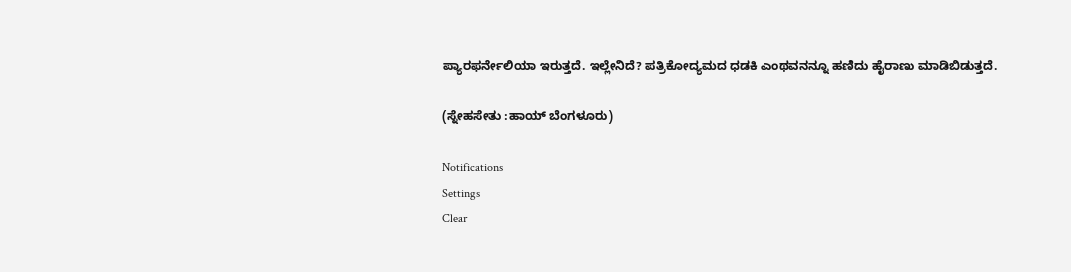ಪ್ಯಾರಫರ್ನೇಲಿಯಾ ಇರುತ್ತದೆ. ಇಲ್ಲೇನಿದೆ? ಪತ್ರಿಕೋದ್ಯಮದ ಧಡಕಿ ಎಂಥವನನ್ನೂ ಹಣಿದು ಹೈರಾಣು ಮಾಡಿಬಿಡುತ್ತದೆ.

(ಸ್ನೇಹಸೇತು :ಹಾಯ್ ಬೆಂಗಳೂರು)

Notifications
Settings
Clear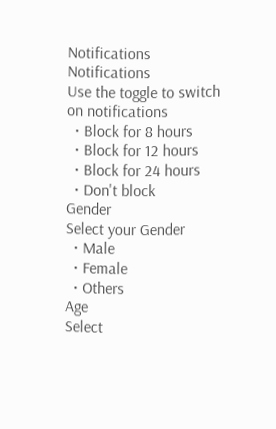Notifications
Notifications
Use the toggle to switch on notifications
  • Block for 8 hours
  • Block for 12 hours
  • Block for 24 hours
  • Don't block
Gender
Select your Gender
  • Male
  • Female
  • Others
Age
Select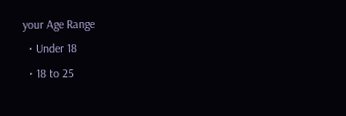your Age Range
  • Under 18
  • 18 to 25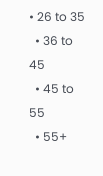• 26 to 35
  • 36 to 45
  • 45 to 55
  • 55+